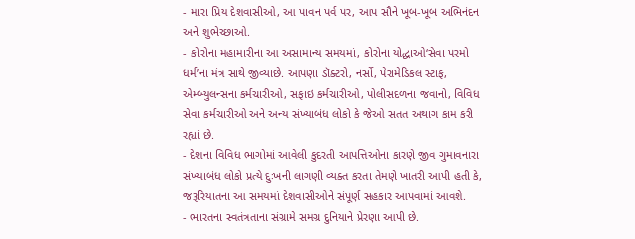- મારા પ્રિય દેશવાસીઓ, આ પાવન પર્વ પર, આપ સૌને ખૂબ-ખૂબ અભિનંદન અને શુભેચ્છાઓ.
- કોરોના મહામારીના આ અસામાન્ય સમયમાં, કોરોના યોદ્ધાઓ‘સેવા પરમો ધર્મ’ના મંત્ર સાથે જીવ્યાછે. આપણા ડૉક્ટરો, નર્સો, પેરામેડિકલ સ્ટાફ, એમ્બ્યુલન્સના કર્મચારીઓ, સફાઇ કર્મચારીઓ, પોલીસદળના જવાનો, વિવિધ સેવા કર્મચારીઓ અને અન્ય સંખ્યાબંધ લોકો કે જેઓ સતત અથાગ કામ કરી રહ્યાં છે.
- દેશના વિવિધ ભાગોમાં આવેલી કુદરતી આપત્તિઓના કારણે જીવ ગુમાવનારા સંખ્યાબંધ લોકો પ્રત્યે દુઃખની લાગણી વ્યક્ત કરતા તેમણે ખાતરી આપી હતી કે, જરૂરિયાતના આ સમયમાં દેશવાસીઓને સંપૂર્ણ સહકાર આપવામાં આવશે.
- ભારતના સ્વતંત્રતાના સંગ્રામે સમગ્ર દુનિયાને પ્રેરણા આપી છે.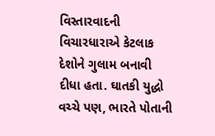વિસ્તારવાદની વિચારધારાએ કેટલાક દેશોને ગુલામ બનાવી દીધા હતા. ઘાતકી યુદ્ધો વચ્ચે પણ, ભારતે પોતાની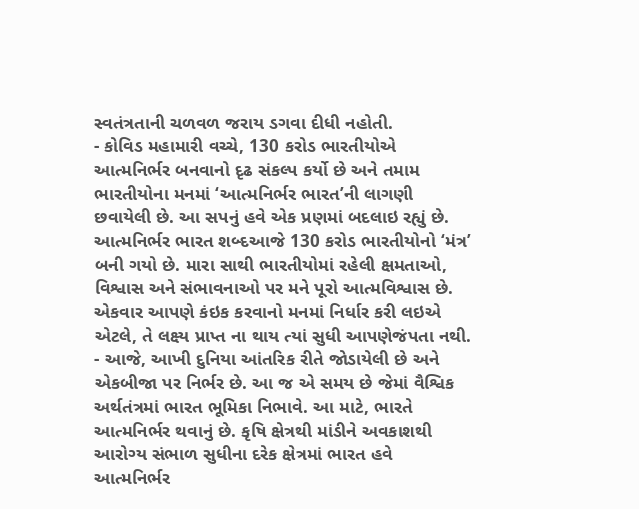સ્વતંત્રતાની ચળવળ જરાય ડગવા દીધી નહોતી.
- કોવિડ મહામારી વચ્ચે, 130 કરોડ ભારતીયોએ આત્મનિર્ભર બનવાનો દૃઢ સંકલ્પ કર્યો છે અને તમામ ભારતીયોના મનમાં ‘આત્મનિર્ભર ભારત’ની લાગણી છવાયેલી છે. આ સપનું હવે એક પ્રણમાં બદલાઇ રહ્યું છે. આત્મનિર્ભર ભારત શબ્દઆજે 130 કરોડ ભારતીયોનો ‘મંત્ર’ બની ગયો છે. મારા સાથી ભારતીયોમાં રહેલી ક્ષમતાઓ, વિશ્વાસ અને સંભાવનાઓ પર મને પૂરો આત્મવિશ્વાસ છે. એકવાર આપણે કંઇક કરવાનો મનમાં નિર્ધાર કરી લઇએ એટલે, તે લક્ષ્ય પ્રાપ્ત ના થાય ત્યાં સુધી આપણેજંપતા નથી.
- આજે, આખી દુનિયા આંતરિક રીતે જોડાયેલી છે અને એકબીજા પર નિર્ભર છે. આ જ એ સમય છે જેમાં વૈશ્વિક અર્થતંત્રમાં ભારત ભૂમિકા નિભાવે. આ માટે, ભારતે આત્મનિર્ભર થવાનું છે. કૃષિ ક્ષેત્રથી માંડીને અવકાશથી આરોગ્ય સંભાળ સુધીના દરેક ક્ષેત્રમાં ભારત હવે આત્મનિર્ભર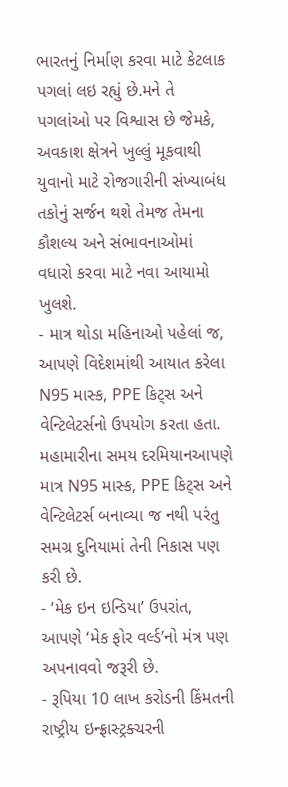ભારતનું નિર્માણ કરવા માટે કેટલાક પગલાં લઇ રહ્યું છે.મને તે પગલાંઓ પર વિશ્વાસ છે જેમકે, અવકાશ ક્ષેત્રને ખુલ્લું મૂકવાથી યુવાનો માટે રોજગારીની સંખ્યાબંધ તકોનું સર્જન થશે તેમજ તેમના કૌશલ્ય અને સંભાવનાઓમાં વધારો કરવા માટે નવા આયામો ખુલશે.
- માત્ર થોડા મહિનાઓ પહેલાં જ, આપણે વિદેશમાંથી આયાત કરેલા N95 માસ્ક, PPE કિટ્સ અને વેન્ટિલેટર્સનો ઉપયોગ કરતા હતા. મહામારીના સમય દરમિયાનઆપણે માત્ર N95 માસ્ક, PPE કિટ્સ અને વેન્ટિલેટર્સ બનાવ્યા જ નથી પરંતુ સમગ્ર દુનિયામાં તેની નિકાસ પણ કરી છે.
- ‘મેક ઇન ઇન્ડિયા’ ઉપરાંત, આપણે ‘મેક ફોર વર્લ્ડ’નો મંત્ર પણ અપનાવવો જરૂરી છે.
- રૂપિયા 10 લાખ કરોડની કિંમતની રાષ્ટ્રીય ઇન્ફ્રાસ્ટ્રક્ચરની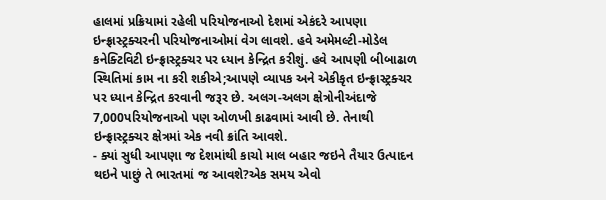હાલમાં પ્રક્રિયામાં રહેલી પરિયોજનાઓ દેશમાં એકંદરે આપણા ઇન્ફ્રાસ્ટ્રક્ચરની પરિયોજનાઓમાં વેગ લાવશે. હવે અમેમલ્ટી-મોડેલ કનેક્ટિવિટી ઇન્ફ્રાસ્ટ્રક્ચર પર ધ્યાન કેન્દ્રિત કરીશું. હવે આપણી બીબાઢાળ સ્થિતિમાં કામ ના કરી શકીએ;આપણે વ્યાપક અને એકીકૃત ઇન્ફ્રાસ્ટ્રક્ચર પર ધ્યાન કેન્દ્રિત કરવાની જરૂર છે. અલગ-અલગ ક્ષેત્રોનીઅંદાજે 7,000પરિયોજનાઓ પણ ઓળખી કાઢવામાં આવી છે. તેનાથી ઇન્ફ્રાસ્ટ્રક્ચર ક્ષેત્રમાં એક નવી ક્રાંતિ આવશે.
- ક્યાં સુધી આપણા જ દેશમાંથી કાચો માલ બહાર જઇને તૈયાર ઉત્પાદન થઇને પાછું તે ભારતમાં જ આવશે?એક સમય એવો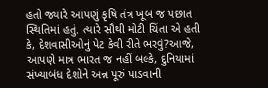હતો જ્યારે આપણું કૃષિ તંત્ર ખૂબ જ પછાત સ્થિતિમાં હતું. ત્યારે સૌથી મોટી ચિંતા એ હતી કે, દેશવાસીઓનું પેટ કેવી રીતે ભરવું?આજે, આપણે માત્ર ભારત જ નહીં બલ્કે, દુનિયામાં સંખ્યાબંધ દેશોને અન્ન પૂરું પાડવાની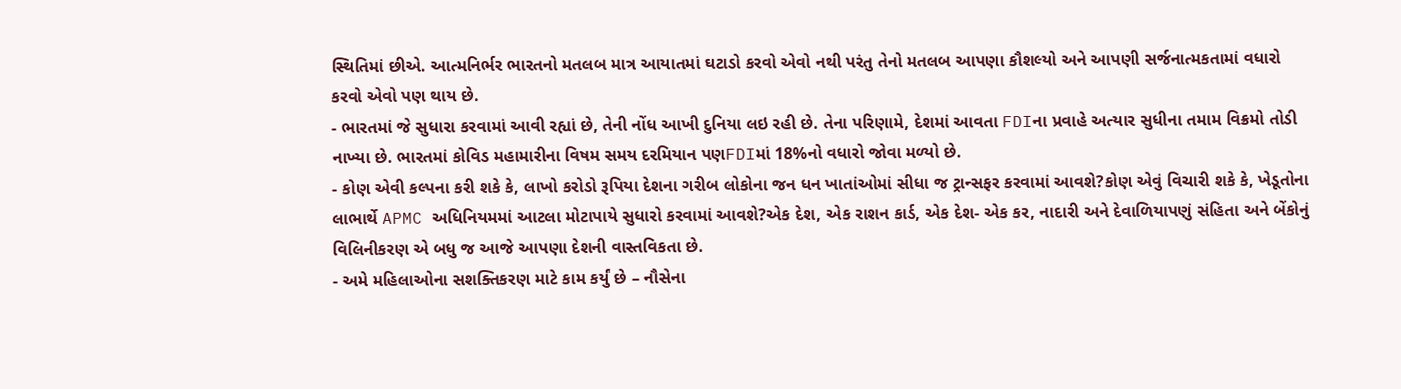સ્થિતિમાં છીએ. આત્મનિર્ભર ભારતનો મતલબ માત્ર આયાતમાં ઘટાડો કરવો એવો નથી પરંતુ તેનો મતલબ આપણા કૌશલ્યો અને આપણી સર્જનાત્મકતામાં વધારો કરવો એવો પણ થાય છે.
- ભારતમાં જે સુધારા કરવામાં આવી રહ્યાં છે, તેની નોંધ આખી દુનિયા લઇ રહી છે. તેના પરિણામે, દેશમાં આવતા FDIના પ્રવાહે અત્યાર સુધીના તમામ વિક્રમો તોડી નાખ્યા છે. ભારતમાં કોવિડ મહામારીના વિષમ સમય દરમિયાન પણFDIમાં 18%નો વધારો જોવા મળ્યો છે.
- કોણ એવી કલ્પના કરી શકે કે, લાખો કરોડો રૂપિયા દેશના ગરીબ લોકોના જન ધન ખાતાંઓમાં સીધા જ ટ્રાન્સફર કરવામાં આવશે?કોણ એવું વિચારી શકે કે, ખેડૂતોના લાભાર્થે APMC અધિનિયમમાં આટલા મોટાપાયે સુધારો કરવામાં આવશે?એક દેશ, એક રાશન કાર્ડ, એક દેશ- એક કર, નાદારી અને દેવાળિયાપણું સંહિતા અને બેંકોનું વિલિનીકરણ એ બધુ જ આજે આપણા દેશની વાસ્તવિકતા છે.
- અમે મહિલાઓના સશક્તિકરણ માટે કામ કર્યું છે – નૌસેના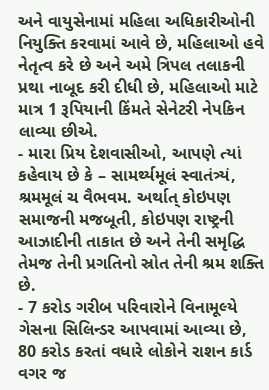અને વાયુસેનામાં મહિલા અધિકારીઓની નિયુક્તિ કરવામાં આવે છે, મહિલાઓ હવે નેતૃત્વ કરે છે અને અમે ત્રિપલ તલાકની પ્રથા નાબૂદ કરી દીધી છે, મહિલાઓ માટે માત્ર 1 રૂપિયાની કિંમતે સેનેટરી નેપકિન લાવ્યા છીએ.
- મારા પ્રિય દેશવાસીઓ, આપણે ત્યાં કહેવાય છે કે – સામર્થ્યમૂલં સ્વાતંત્ર્યં, શ્રમમૂલં ચ વૈભવમ. અર્થાત્ કોઇપણ સમાજની મજબૂતી, કોઇપણ રાષ્ટ્રની આઝાદીની તાકાત છે અને તેની સમૃદ્ધિ તેમજ તેની પ્રગતિનો સ્રોત તેની શ્રમ શક્તિ છે.
- 7 કરોડ ગરીબ પરિવારોને વિનામૂલ્યે ગેસના સિલિન્ડર આપવામાં આવ્યા છે, 80 કરોડ કરતાં વધારે લોકોને રાશન કાર્ડ વગર જ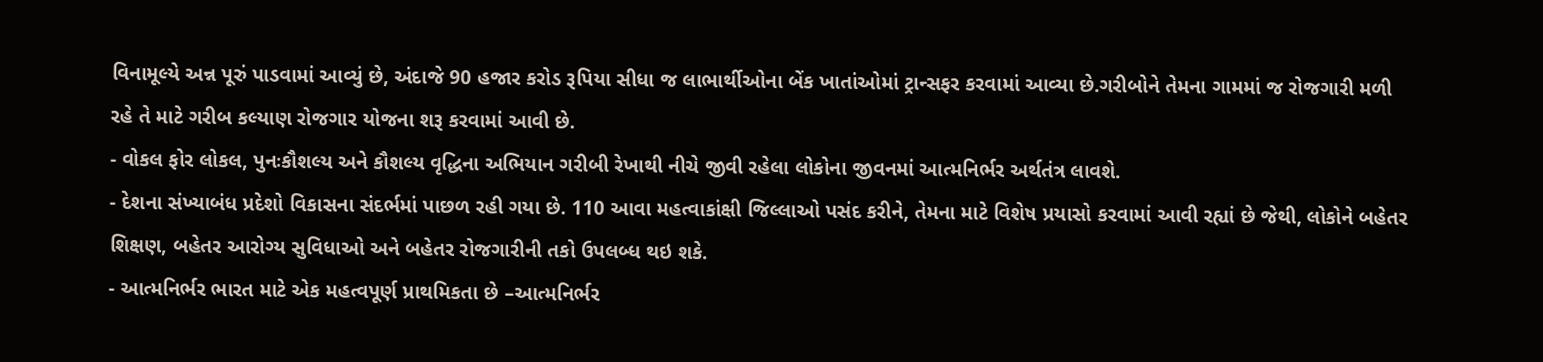વિનામૂલ્યે અન્ન પૂરું પાડવામાં આવ્યું છે, અંદાજે 90 હજાર કરોડ રૂપિયા સીધા જ લાભાર્થીઓના બેંક ખાતાંઓમાં ટ્રાન્સફર કરવામાં આવ્યા છે.ગરીબોને તેમના ગામમાં જ રોજગારી મળી રહે તે માટે ગરીબ કલ્યાણ રોજગાર યોજના શરૂ કરવામાં આવી છે.
- વોકલ ફોર લોકલ, પુનઃકૌશલ્ય અને કૌશલ્ય વૃદ્ધિના અભિયાન ગરીબી રેખાથી નીચે જીવી રહેલા લોકોના જીવનમાં આત્મનિર્ભર અર્થતંત્ર લાવશે.
- દેશના સંખ્યાબંધ પ્રદેશો વિકાસના સંદર્ભમાં પાછળ રહી ગયા છે. 110 આવા મહત્વાકાંક્ષી જિલ્લાઓ પસંદ કરીને, તેમના માટે વિશેષ પ્રયાસો કરવામાં આવી રહ્યાં છે જેથી, લોકોને બહેતર શિક્ષણ, બહેતર આરોગ્ય સુવિધાઓ અને બહેતર રોજગારીની તકો ઉપલબ્ધ થઇ શકે.
- આત્મનિર્ભર ભારત માટે એક મહત્વપૂર્ણ પ્રાથમિકતા છે –આત્મનિર્ભર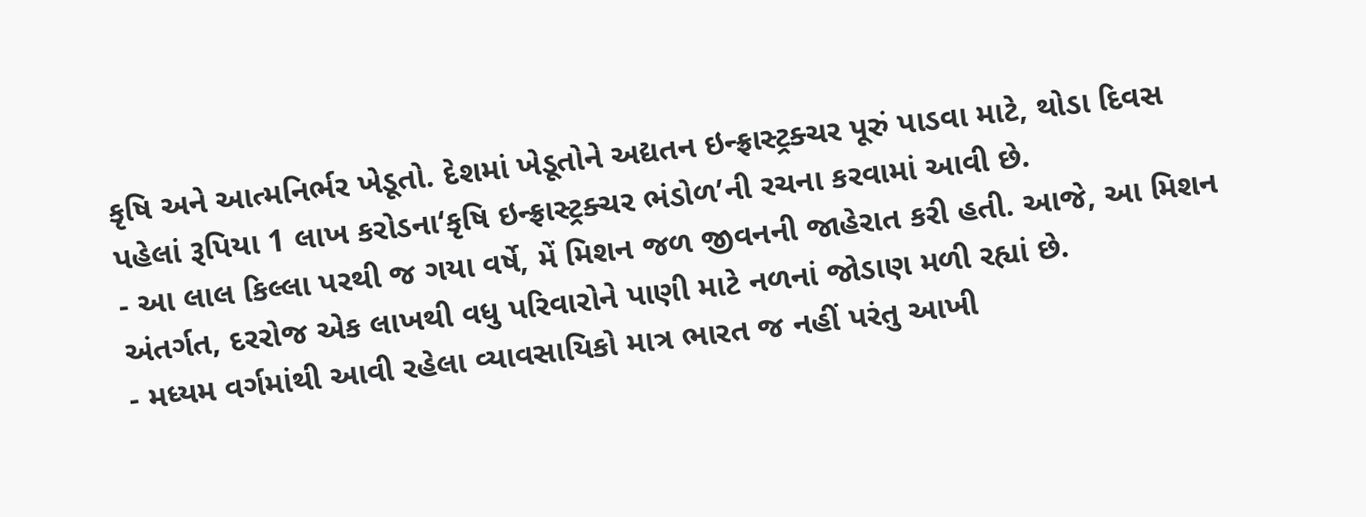કૃષિ અને આત્મનિર્ભર ખેડૂતો. દેશમાં ખેડૂતોને અદ્યતન ઇન્ફ્રાસ્ટ્રક્ચર પૂરું પાડવા માટે, થોડા દિવસ પહેલાં રૂપિયા 1 લાખ કરોડના‘કૃષિ ઇન્ફ્રાસ્ટ્રક્ચર ભંડોળ’ની રચના કરવામાં આવી છે.
- આ લાલ કિલ્લા પરથી જ ગયા વર્ષે, મેં મિશન જળ જીવનની જાહેરાત કરી હતી. આજે, આ મિશન અંતર્ગત, દરરોજ એક લાખથી વધુ પરિવારોને પાણી માટે નળનાં જોડાણ મળી રહ્યાં છે.
- મધ્યમ વર્ગમાંથી આવી રહેલા વ્યાવસાયિકો માત્ર ભારત જ નહીં પરંતુ આખી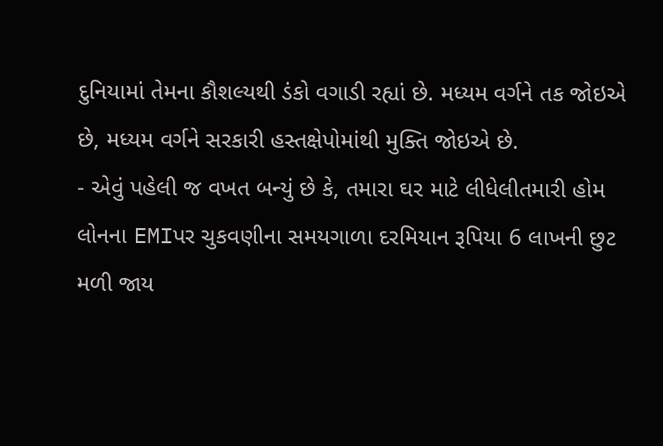દુનિયામાં તેમના કૌશલ્યથી ડંકો વગાડી રહ્યાં છે. મધ્યમ વર્ગને તક જોઇએ છે, મધ્યમ વર્ગને સરકારી હસ્તક્ષેપોમાંથી મુક્તિ જોઇએ છે.
- એવું પહેલી જ વખત બન્યું છે કે, તમારા ઘર માટે લીધેલીતમારી હોમ લોનના EMIપર ચુકવણીના સમયગાળા દરમિયાન રૂપિયા 6 લાખની છુટ મળી જાય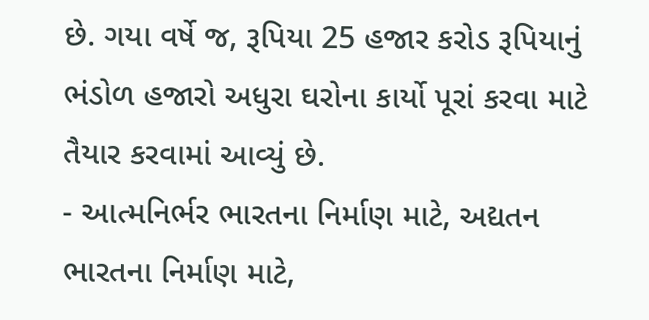છે. ગયા વર્ષે જ, રૂપિયા 25 હજાર કરોડ રૂપિયાનું ભંડોળ હજારો અધુરા ઘરોના કાર્યો પૂરાં કરવા માટે તૈયાર કરવામાં આવ્યું છે.
- આત્મનિર્ભર ભારતના નિર્માણ માટે, અદ્યતન ભારતના નિર્માણ માટે,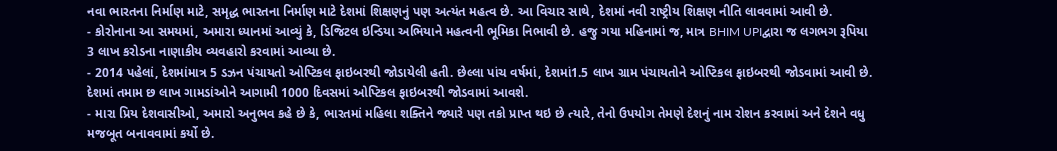નવા ભારતના નિર્માણ માટે, સમૃદ્ધ ભારતના નિર્માણ માટે દેશમાં શિક્ષણનું પણ અત્યંત મહત્વ છે. આ વિચાર સાથે, દેશમાં નવી રાષ્ટ્રીય શિક્ષણ નીતિ લાવવામાં આવી છે.
- કોરોનાના આ સમયમાં, અમારા ધ્યાનમાં આવ્યું કે, ડિજિટલ ઇન્ડિયા અભિયાને મહત્વની ભૂમિકા નિભાવી છે. હજુ ગયા મહિનામાં જ, માત્ર BHIM UPIદ્વારા જ લગભગ રૂપિયા 3 લાખ કરોડના નાણાકીય વ્યવહારો કરવામાં આવ્યા છે.
- 2014 પહેલાં, દેશમાંમાત્ર 5 ડઝન પંચાયતો ઓપ્ટિકલ ફાઇબરથી જોડાયેલી હતી. છેલ્લા પાંચ વર્ષમાં, દેશમાં1.5 લાખ ગ્રામ પંચાયતોને ઓપ્ટિકલ ફાઇબરથી જોડવામાં આવી છે. દેશમાં તમામ છ લાખ ગામડાંઓને આગામી 1000 દિવસમાં ઓપ્ટિકલ ફાઇબરથી જોડવામાં આવશે.
- મારા પ્રિય દેશવાસીઓ, અમારો અનુભવ કહે છે કે, ભારતમાં મહિલા શક્તિને જ્યારે પણ તકો પ્રાપ્ત થઇ છે ત્યારે, તેનો ઉપયોગ તેમણે દેશનું નામ રોશન કરવામાં અને દેશને વધુ મજબૂત બનાવવામાં કર્યો છે.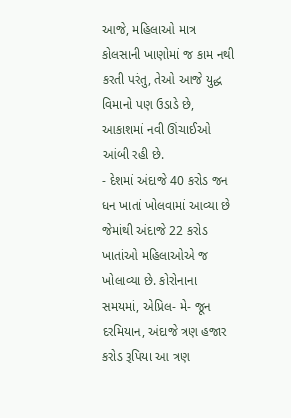આજે, મહિલાઓ માત્ર કોલસાની ખાણોમાં જ કામ નથી કરતી પરંતુ, તેઓ આજે યુદ્ધ વિમાનો પણ ઉડાડે છે, આકાશમાં નવી ઊંચાઈઓ આંબી રહી છે.
- દેશમાં અંદાજે 40 કરોડ જન ધન ખાતાં ખોલવામાં આવ્યા છે જેમાંથી અંદાજે 22 કરોડ ખાતાંઓ મહિલાઓએ જ ખોલાવ્યા છે. કોરોનાના સમયમાં, એપ્રિલ- મે- જૂન દરમિયાન, અંદાજે ત્રણ હજાર કરોડ રૂપિયા આ ત્રણ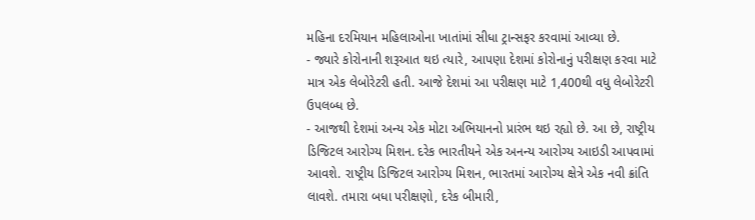મહિના દરમિયાન મહિલાઓના ખાતાંમાં સીધા ટ્રાન્સફર કરવામાં આવ્યા છે.
- જ્યારે કોરોનાની શરૂઆત થઇ ત્યારે, આપણા દેશમાં કોરોનાનું પરીક્ષણ કરવા માટે માત્ર એક લેબોરેટરી હતી. આજે દેશમાં આ પરીક્ષણ માટે 1,400થી વધુ લેબોરેટરી ઉપલબ્ધ છે.
- આજથી દેશમાં અન્ય એક મોટા અભિયાનનો પ્રારંભ થઇ રહ્યો છે. આ છે, રાષ્ટ્રીય ડિજિટલ આરોગ્ય મિશન. દરેક ભારતીયને એક અનન્ય આરોગ્ય આઇડી આપવામાં આવશે. રાષ્ટ્રીય ડિજિટલ આરોગ્ય મિશન, ભારતમાં આરોગ્ય ક્ષેત્રે એક નવી ક્રાંતિ લાવશે. તમારા બધા પરીક્ષણો, દરેક બીમારી,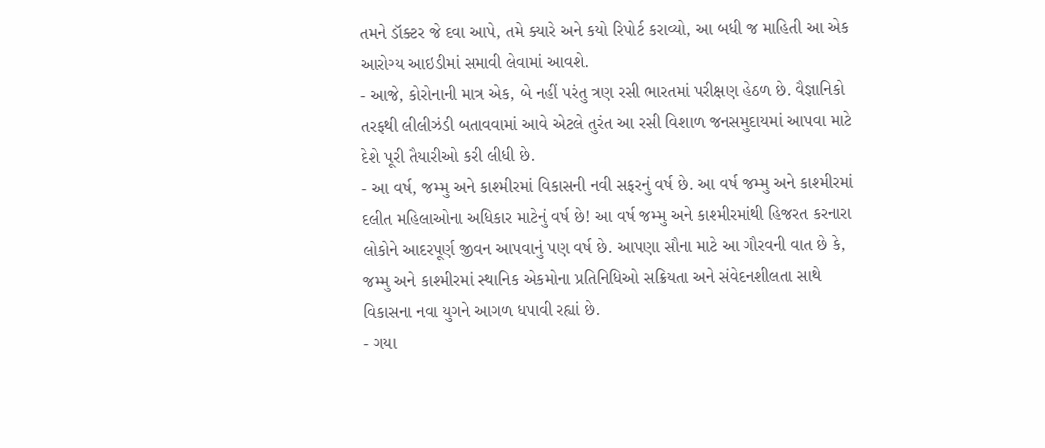તમને ડૉક્ટર જે દવા આપે, તમે ક્યારે અને કયો રિપોર્ટ કરાવ્યો, આ બધી જ માહિતી આ એક આરોગ્ય આઇડીમાં સમાવી લેવામાં આવશે.
- આજે, કોરોનાની માત્ર એક, બે નહીં પરંતુ ત્રણ રસી ભારતમાં પરીક્ષણ હેઠળ છે. વૈજ્ઞાનિકો તરફથી લીલીઝંડી બતાવવામાં આવે એટલે તુરંત આ રસી વિશાળ જનસમુદાયમાં આપવા માટે દેશે પૂરી તૈયારીઓ કરી લીધી છે.
- આ વર્ષ, જમ્મુ અને કાશ્મીરમાં વિકાસની નવી સફરનું વર્ષ છે. આ વર્ષ જમ્મુ અને કાશ્મીરમાં દલીત મહિલાઓના અધિકાર માટેનું વર્ષ છે! આ વર્ષ જમ્મુ અને કાશ્મીરમાંથી હિજરત કરનારા લોકોને આદરપૂર્ણ જીવન આપવાનું પણ વર્ષ છે. આપણા સૌના માટે આ ગૌરવની વાત છે કે, જમ્મુ અને કાશ્મીરમાં સ્થાનિક એકમોના પ્રતિનિધિઓ સક્રિયતા અને સંવેદનશીલતા સાથે વિકાસના નવા યુગને આગળ ધપાવી રહ્યાં છે.
- ગયા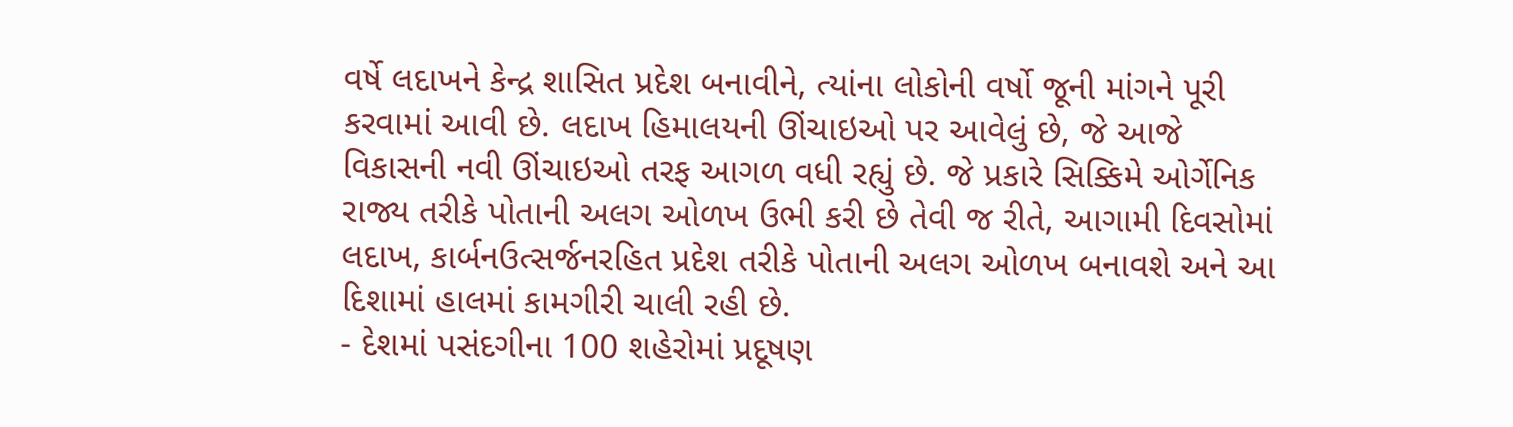વર્ષે લદાખને કેન્દ્ર શાસિત પ્રદેશ બનાવીને, ત્યાંના લોકોની વર્ષો જૂની માંગને પૂરી કરવામાં આવી છે. લદાખ હિમાલયની ઊંચાઇઓ પર આવેલું છે, જે આજે વિકાસની નવી ઊંચાઇઓ તરફ આગળ વધી રહ્યું છે. જે પ્રકારે સિક્કિમે ઓર્ગેનિક રાજ્ય તરીકે પોતાની અલગ ઓળખ ઉભી કરી છે તેવી જ રીતે, આગામી દિવસોમાં લદાખ, કાર્બનઉત્સર્જનરહિત પ્રદેશ તરીકે પોતાની અલગ ઓળખ બનાવશે અને આ દિશામાં હાલમાં કામગીરી ચાલી રહી છે.
- દેશમાં પસંદગીના 100 શહેરોમાં પ્રદૂષણ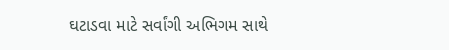ઘટાડવા માટે સર્વાંગી અભિગમ સાથે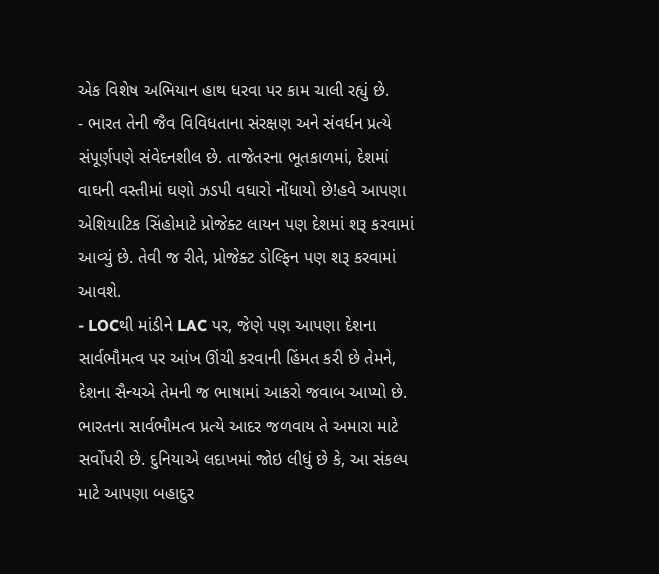એક વિશેષ અભિયાન હાથ ધરવા પર કામ ચાલી રહ્યું છે.
- ભારત તેની જૈવ વિવિધતાના સંરક્ષણ અને સંવર્ધન પ્રત્યે સંપૂર્ણપણે સંવેદનશીલ છે. તાજેતરના ભૂતકાળમાં, દેશમાં વાઘની વસ્તીમાં ઘણો ઝડપી વધારો નોંધાયો છે!હવે આપણા એશિયાટિક સિંહોમાટે પ્રોજેક્ટ લાયન પણ દેશમાં શરૂ કરવામાં આવ્યું છે. તેવી જ રીતે, પ્રોજેક્ટ ડોલ્ફિન પણ શરૂ કરવામાં આવશે.
- LOCથી માંડીને LAC પર, જેણે પણ આપણા દેશના સાર્વભૌમત્વ પર આંખ ઊંચી કરવાની હિંમત કરી છે તેમને, દેશના સૈન્યએ તેમની જ ભાષામાં આકરો જવાબ આપ્યો છે. ભારતના સાર્વભૌમત્વ પ્રત્યે આદર જળવાય તે અમારા માટે સર્વોપરી છે. દુનિયાએ લદાખમાં જોઇ લીધું છે કે, આ સંકલ્પ માટે આપણા બહાદુર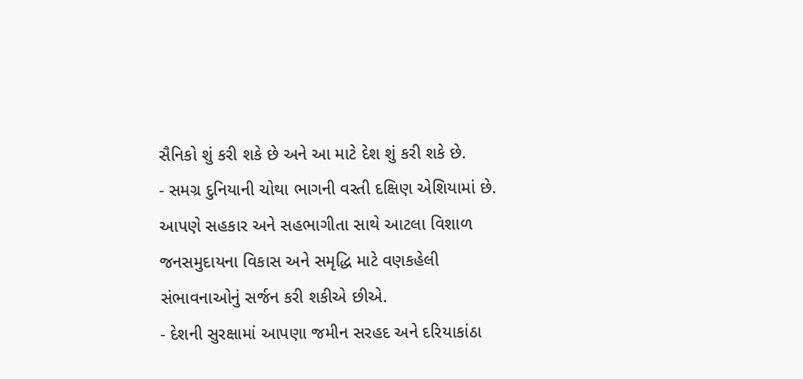સૈનિકો શું કરી શકે છે અને આ માટે દેશ શું કરી શકે છે.
- સમગ્ર દુનિયાની ચોથા ભાગની વસ્તી દક્ષિણ એશિયામાં છે. આપણે સહકાર અને સહભાગીતા સાથે આટલા વિશાળ જનસમુદાયના વિકાસ અને સમૃદ્ધિ માટે વણકહેલી સંભાવનાઓનું સર્જન કરી શકીએ છીએ.
- દેશની સુરક્ષામાં આપણા જમીન સરહદ અને દરિયાકાંઠા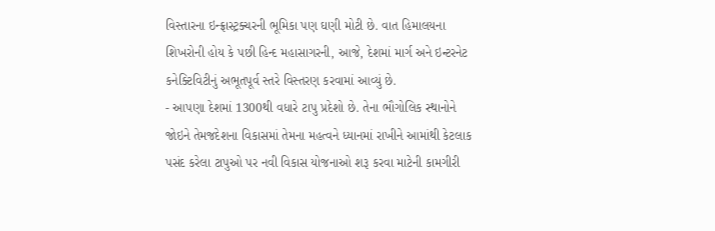વિસ્તારના ઇન્ફ્રાસ્ટ્રક્ચરની ભૂમિકા પણ ઘણી મોટી છે. વાત હિમાલયના શિખરોની હોય કે પછી હિન્દ મહાસાગરની, આજે, દેશમાં માર્ગ અને ઇન્ટરનેટ કનેક્ટિવિટીનું અભૂતપૂર્વ સ્તરે વિસ્તરણ કરવામાં આવ્યું છે.
- આપણા દેશમાં 1300થી વધારે ટાપુ પ્રદેશો છે. તેના ભૌગોલિક સ્થાનોને જોઇને તેમજદેશના વિકાસમાં તેમના મહત્વને ધ્યાનમાં રાખીને આમાંથી કેટલાક પસંદ કરેલા ટાપુઓ પર નવી વિકાસ યોજનાઓ શરૂ કરવા માટેની કામગીરી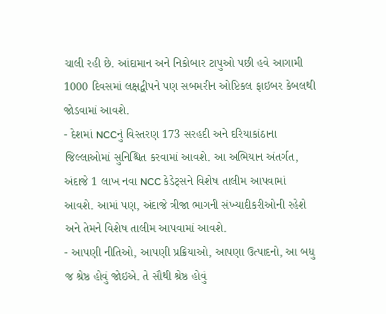ચાલી રહી છે. આંદામાન અને નિકોબાર ટાપુઓ પછી હવે આગામી 1000 દિવસમાં લક્ષદ્વીપને પણ સબમરીન ઓપ્ટિકલ ફાઇબર કેબલથી જોડવામાં આવશે.
- દેશમાં NCCનું વિસ્તરણ 173 સરહદી અને દરિયાકાંઠાના જિલ્લાઓમાં સુનિશ્ચિત કરવામાં આવશે. આ અભિયાન અંતર્ગત, અંદાજે 1 લાખ નવા NCC કેડેટ્સને વિશેષ તાલીમ આપવામાં આવશે. આમાં પણ, અંદાજે ત્રીજા ભાગની સંખ્યાદીકરીઓની રહેશે અને તેમને વિશેષ તાલીમ આપવામાં આવશે.
- આપણી નીતિઓ, આપણી પ્રક્રિયાઓ, આપણા ઉત્પાદનો, આ બધુ જ શ્રેષ્ઠ હોવું જોઇએ. તે સૌથી શ્રેષ્ઠ હોવું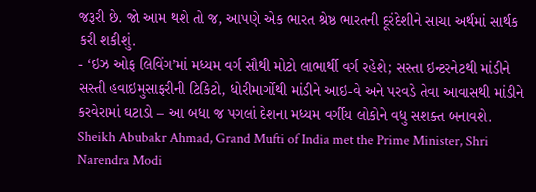જરૂરી છે. જો આમ થશે તો જ, આપણે એક ભારત શ્રેષ્ઠ ભારતની દૂરંદેશીને સાચા અર્થમાં સાર્થક કરી શકીશું.
- ‘ઇઝ ઓફ લિવિંગ’માં મધ્યમ વર્ગ સૌથી મોટો લાભાર્થી વર્ગ રહેશે; સસ્તા ઇન્ટરનેટથી માંડીને સસ્તી હવાઇમુસાફરીની ટિકિટો, ધોરીમાર્ગોથી માંડીને આઇ-વે અને પરવડે તેવા આવાસથી માંડીને કરવેરામાં ઘટાડો – આ બધા જ પગલાં દેશના મધ્યમ વર્ગીય લોકોને વધુ સશક્ત બનાવશે.
Sheikh Abubakr Ahmad, Grand Mufti of India met the Prime Minister, Shri Narendra Modi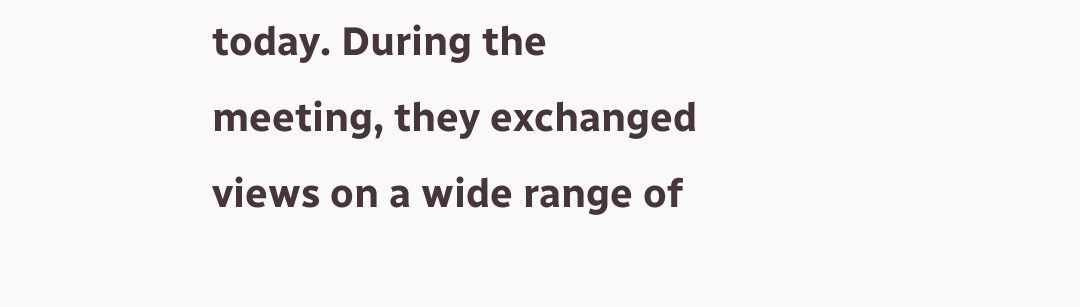today. During the meeting, they exchanged views on a wide range of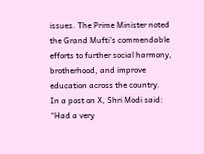issues. The Prime Minister noted the Grand Mufti’s commendable efforts to further social harmony, brotherhood, and improve education across the country.
In a post on X, Shri Modi said:
“Had a very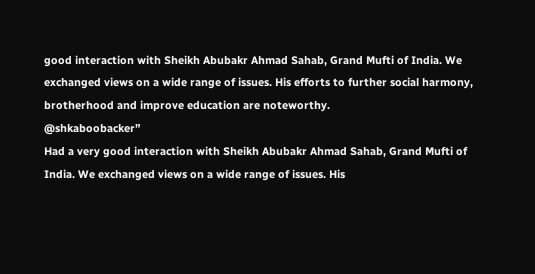good interaction with Sheikh Abubakr Ahmad Sahab, Grand Mufti of India. We exchanged views on a wide range of issues. His efforts to further social harmony, brotherhood and improve education are noteworthy.
@shkaboobacker”
Had a very good interaction with Sheikh Abubakr Ahmad Sahab, Grand Mufti of India. We exchanged views on a wide range of issues. His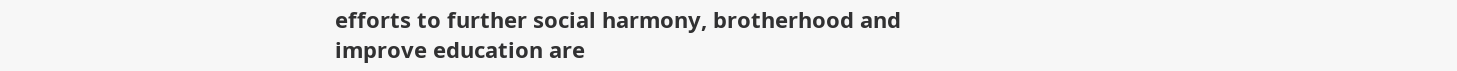efforts to further social harmony, brotherhood and improve education are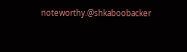noteworthy.@shkaboobacker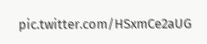pic.twitter.com/HSxmCe2aUG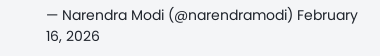— Narendra Modi (@narendramodi) February 16, 2026